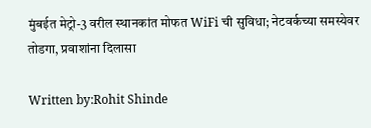मुंबईत मेट्रो-3 वरील स्थानकांत मोफत WiFi ची सुविधा; नेटवर्कच्या समस्येवर तोडगा, प्रवाशांना दिलासा

Written by:Rohit Shinde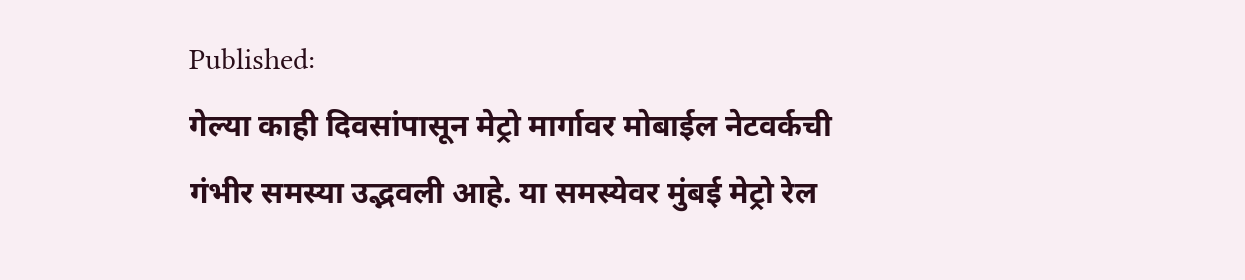Published:
गेल्या काही दिवसांपासून मेट्रो मार्गावर मोबाईल नेटवर्कची गंभीर समस्या उद्भवली आहे. या समस्येवर मुंबई मेट्रो रेल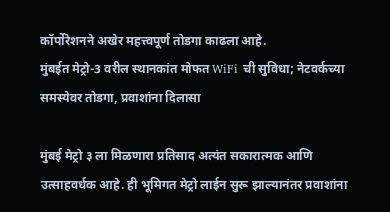कॉर्पोरेशनने अखेर महत्त्वपूर्ण तोडगा काढला आहे.
मुंबईत मेट्रो-3 वरील स्थानकांत मोफत WiFi ची सुविधा; नेटवर्कच्या समस्येवर तोडगा, प्रवाशांना दिलासा

मुंबई मेट्रो ३ ला मिळणारा प्रतिसाद अत्यंत सकारात्मक आणि उत्साहवर्धक आहे. ही भूमिगत मेट्रो लाईन सुरू झाल्यानंतर प्रवाशांना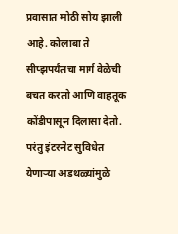प्रवासात मोठी सोय झाली आहे. कोलाबा ते सीप्झपर्यंतचा मार्ग वेळेची बचत करतो आणि वाहतूक कोंडीपासून दिलासा देतो. परंतु इंटरनेट सुविधेत येणाऱ्या अडथळ्यांमुळे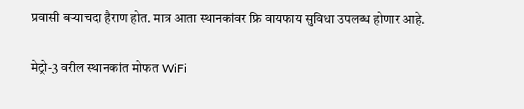प्रवासी बऱ्याचदा हैराण होत. मात्र आता स्थानकांवर फ्रि वायफाय सुविधा उपलब्ध होणार आहे.

मेट्रो-3 वरील स्थानकांत मोफत WiFi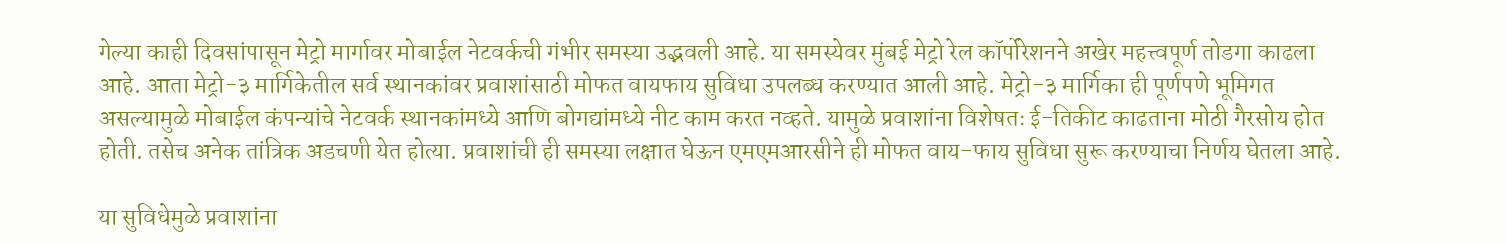गेल्या काही दिवसांपासून मेट्रो मार्गावर मोबाईल नेटवर्कची गंभीर समस्या उद्भवली आहे. या समस्येवर मुंबई मेट्रो रेल कॉर्पोरेशनने अखेर महत्त्वपूर्ण तोडगा काढला आहे. आता मेट्रो-३ मार्गिकेतील सर्व स्थानकांवर प्रवाशांसाठी मोफत वायफाय सुविधा उपलब्ध करण्यात आली आहे. मेट्रो-३ मार्गिका ही पूर्णपणे भूमिगत असल्यामुळे मोबाईल कंपन्यांचे नेटवर्क स्थानकांमध्ये आणि बोगद्यांमध्ये नीट काम करत नव्हते. यामुळे प्रवाशांना विशेषतः ई-तिकीट काढताना मोठी गैरसोय होत होती. तसेच अनेक तांत्रिक अडचणी येत होत्या. प्रवाशांची ही समस्या लक्षात घेऊन एमएमआरसीने ही मोफत वाय-फाय सुविधा सुरू करण्याचा निर्णय घेतला आहे.

या सुविधेमुळे प्रवाशांना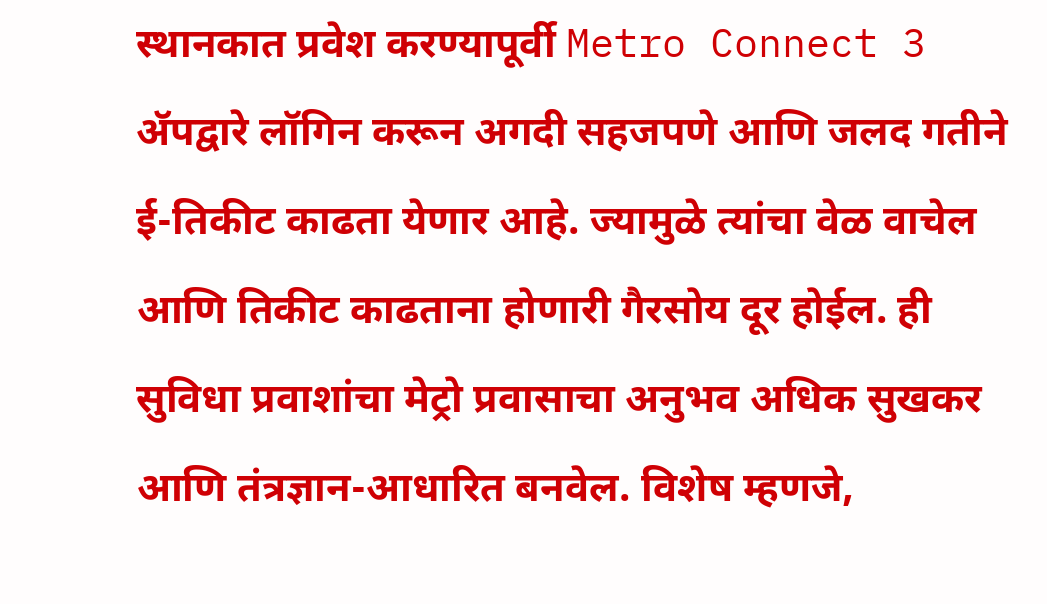स्थानकात प्रवेश करण्यापूर्वी Metro Connect 3 ॲपद्वारे लॉगिन करून अगदी सहजपणे आणि जलद गतीने ई-तिकीट काढता येणार आहे. ज्यामुळे त्यांचा वेळ वाचेल आणि तिकीट काढताना होणारी गैरसोय दूर होईल. ही सुविधा प्रवाशांचा मेट्रो प्रवासाचा अनुभव अधिक सुखकर आणि तंत्रज्ञान-आधारित बनवेल. विशेष म्हणजे,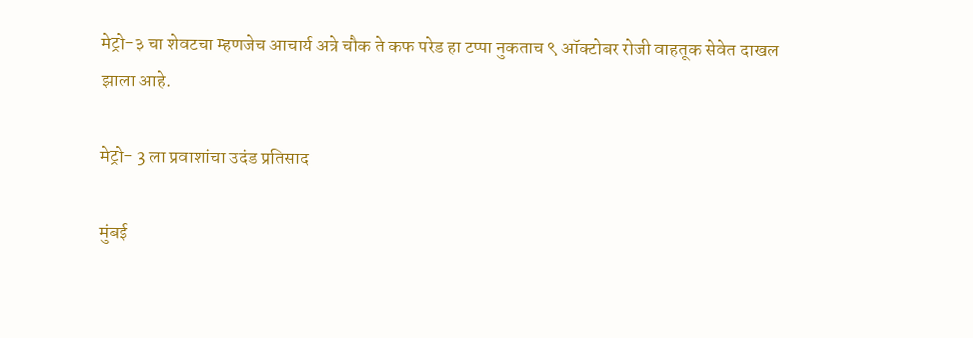मेट्रो-३ चा शेवटचा म्हणजेच आचार्य अत्रे चौक ते कफ परेड हा टप्पा नुकताच ९ ऑक्टोबर रोजी वाहतूक सेवेत दाखल झाला आहे.

मेट्रो- 3 ला प्रवाशांचा उदंड प्रतिसाद

मुंबई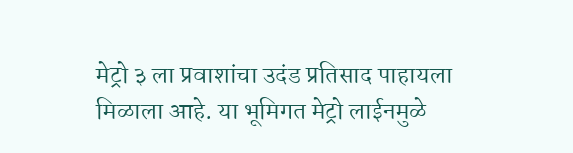मेट्रो ३ ला प्रवाशांचा उदंड प्रतिसाद पाहायला मिळाला आहे. या भूमिगत मेट्रो लाईनमुळे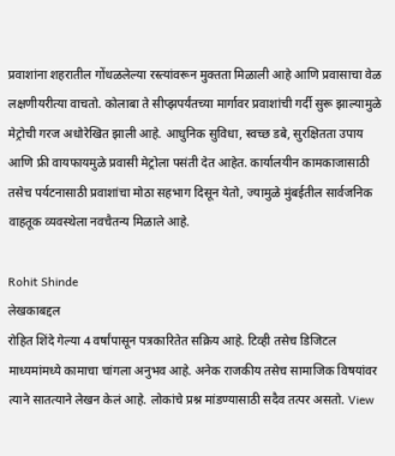प्रवाशांना शहरातील गोंधळलेल्या रस्त्यांवरून मुक्तता मिळाली आहे आणि प्रवासाचा वेळ लक्षणीयरीत्या वाचतो. कोलाबा ते सीप्झपर्यंतच्या मार्गावर प्रवाशांची गर्दी सुरू झाल्यामुळे मेट्रोची गरज अधोरेखित झाली आहे. आधुनिक सुविधा, स्वच्छ डबे, सुरक्षितता उपाय आणि फ्री वायफायमुळे प्रवासी मेट्रोला पसंती देत आहेत. कार्यालयीन कामकाजासाठी तसेच पर्यटनासाठी प्रवाशांचा मोठा सहभाग दिसून येतो, ज्यामुळे मुंबईतील सार्वजनिक वाहतूक व्यवस्थेला नवचैतन्य मिळाले आहे.

Rohit Shinde
लेखकाबद्दल
रोहित शिंदे गेल्या 4 वर्षांपासून पत्रकारितेत सक्रिय आहे. टिव्ही तसेच डिजिटल माध्यमांमध्ये कामाचा चांगला अनुभव आहे. अनेक राजकीय तसेच सामाजिक विषयांवर त्याने सातत्याने लेखन केलं आहे. लोकांचे प्रश्न मांडण्यासाठी सदैव तत्पर असतो. View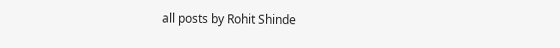all posts by Rohit Shinde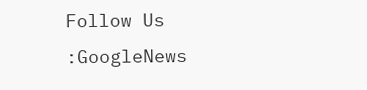Follow Us :GoogleNews